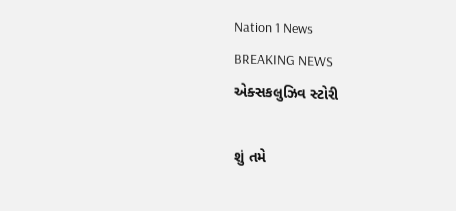Nation 1 News
BREAKING NEWS
એક્સકલુઝિવ સ્ટોરી

શું તમે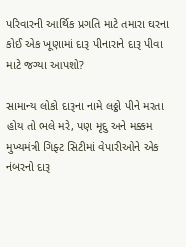પરિવારની આર્થિક પ્રગતિ માટે તમારા ઘરના કોઈ એક ખૂણામાં દારૂ પીનારાને દારૂ પીવા માટે જગ્યા આપશો?

સામાન્ય લોકો દારૂના નામે લઠ્ઠો પીને મરતા હોય તો ભલે મરે, પણ મૃદુ અને મક્કમ મુખ્યમંત્રી ગિફ્ટ સિટીમાં વેપારીઓને એક નંબરનો દારૂ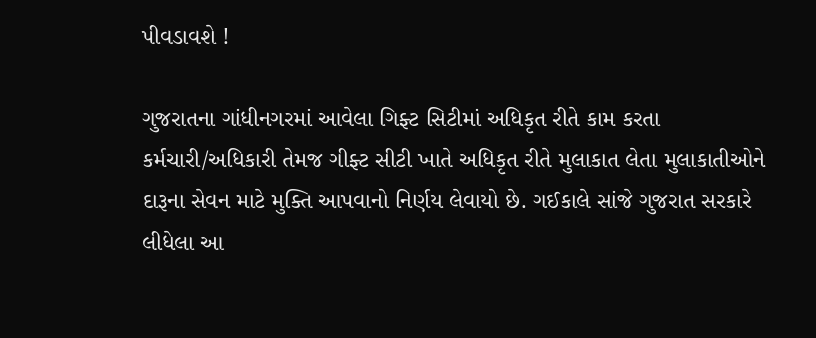પીવડાવશે !

ગુજરાતના ગાંધીનગરમાં આવેલા ગિફ્ટ સિટીમાં અધિકૃત રીતે કામ કરતા કર્મચારી/અધિકારી તેમજ ગીફ્ટ સીટી ખાતે અધિકૃત રીતે મુલાકાત લેતા મુલાકાતીઓને દારૂના સેવન માટે મુક્તિ આપવાનો નિર્ણય લેવાયો છે. ગઈકાલે સાંજે ગુજરાત સરકારે લીધેલા આ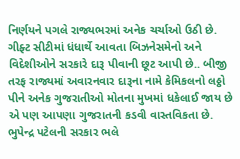નિર્ણયને પગલે રાજ્યભરમાં અનેક ચર્ચાઓ ઉઠી છે. ગીફ્ટ સીટીમાં ધંધાર્થે આવતા બિઝનેસમેનો અને વિદેશીઓને સરકારે દારૂ પીવાની છૂટ આપી છે.. બીજી તરફ રાજ્યમાં અવારનવાર દારૂના નામે કેમિકલનો લઠ્ઠો પીને અનેક ગુજરાતીઓ મોતના મુખમાં ધકેલાઈ જાય છે એ પણ આપણા ગુજરાતની કડવી વાસ્તવિકતા છે. ભુપેન્દ્ર પટેલની સરકાર ભલે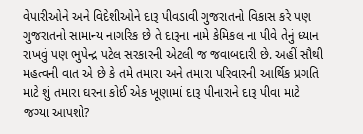વેપારીઓને અને વિદેશીઓને દારૂ પીવડાવી ગુજરાતનો વિકાસ કરે પણ ગુજરાતનો સામાન્ય નાગરિક છે તે દારૂના નામે કેમિકલ ના પીવે તેનું ધ્યાન રાખવું પણ ભુપેન્દ્ર પટેલ સરકારની એટલી જ જવાબદારી છે. અહીં સૌથી મહત્વની વાત એ છે કે તમે તમારા અને તમારા પરિવારની આર્થિક પ્રગતિ માટે શું તમારા ઘરના કોઈ એક ખૂણામાં દારૂ પીનારાને દારૂ પીવા માટે જગ્યા આપશો?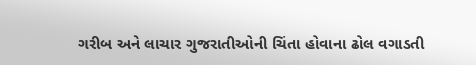ગરીબ અને લાચાર ગુજરાતીઓની ચિંતા હોવાના ઢોલ વગાડતી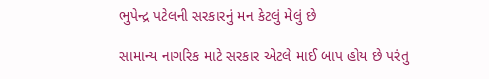ભુપેન્દ્ર પટેલની સરકારનું મન કેટલું મેલું છે

સામાન્ય નાગરિક માટે સરકાર એટલે માઈ બાપ હોય છે પરંતુ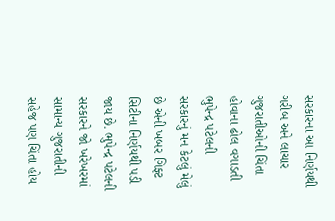સરકારના આ નિર્ણયથી ગરીબ અને લાચાર ગુજરાતીઓની ચિંતા હોવાના ઢોલ વગાડતી ભુપેન્દ્ર પટેલની સરકારનું મન કેટલું મેલું છે એની ખબર ગિફ્ટ સિટીના નિર્ણયથી પડી જાય છે. ભુપેન્દ્ર પટેલની સરકારને જો ખરેખરમાં સામાન્ય ગુજરાતીની સહેજ પણ ચિંતા હોય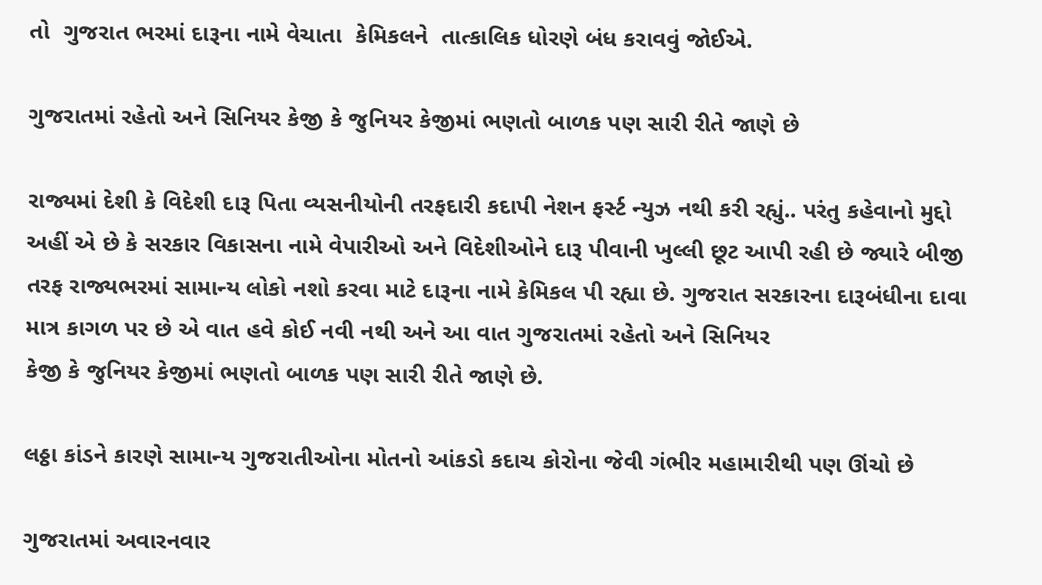તો  ગુજરાત ભરમાં દારૂના નામે વેચાતા  કેમિકલને  તાત્કાલિક ધોરણે બંધ કરાવવું જોઈએ.

ગુજરાતમાં રહેતો અને સિનિયર કેજી કે જુનિયર કેજીમાં ભણતો બાળક પણ સારી રીતે જાણે છે

રાજ્યમાં દેશી કે વિદેશી દારૂ પિતા વ્યસનીયોની તરફદારી કદાપી નેશન ફર્સ્ટ ન્યુઝ નથી કરી રહ્યું.. પરંતુ કહેવાનો મુદ્દો અહીં એ છે કે સરકાર વિકાસના નામે વેપારીઓ અને વિદેશીઓને દારૂ પીવાની ખુલ્લી છૂટ આપી રહી છે જ્યારે બીજી તરફ રાજ્યભરમાં સામાન્ય લોકો નશો કરવા માટે દારૂના નામે કેમિકલ પી રહ્યા છે. ગુજરાત સરકારના દારૂબંધીના દાવા માત્ર કાગળ પર છે એ વાત હવે કોઈ નવી નથી અને આ વાત ગુજરાતમાં રહેતો અને સિનિયર
કેજી કે જુનિયર કેજીમાં ભણતો બાળક પણ સારી રીતે જાણે છે.

લઠ્ઠા કાંડને કારણે સામાન્ય ગુજરાતીઓના મોતનો આંકડો કદાચ કોરોના જેવી ગંભીર મહામારીથી પણ ઊંચો છે

ગુજરાતમાં અવારનવાર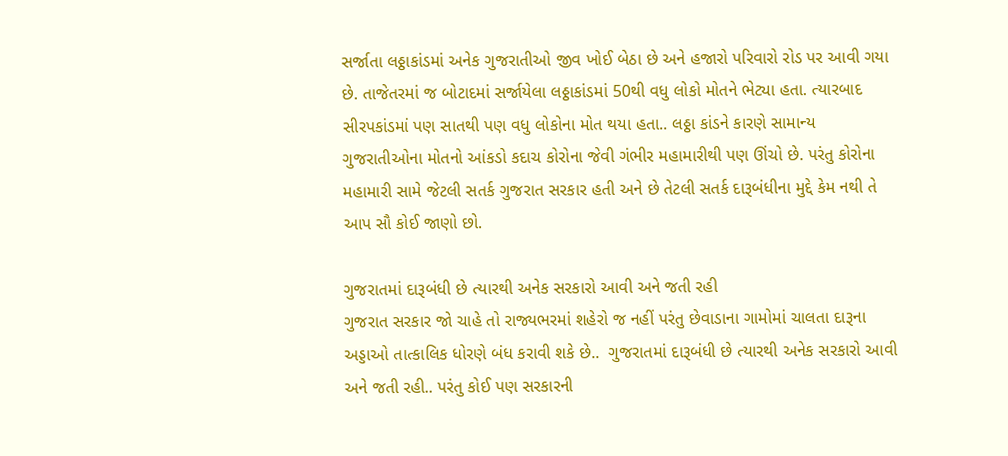સર્જાતા લઠ્ઠાકાંડમાં અનેક ગુજરાતીઓ જીવ ખોઈ બેઠા છે અને હજારો પરિવારો રોડ પર આવી ગયા છે. તાજેતરમાં જ બોટાદમાં સર્જાયેલા લઠ્ઠાકાંડમાં 50થી વધુ લોકો મોતને ભેટ્યા હતા. ત્યારબાદ સીરપકાંડમાં પણ સાતથી પણ વધુ લોકોના મોત થયા હતા.. લઠ્ઠા કાંડને કારણે સામાન્ય ગુજરાતીઓના મોતનો આંકડો કદાચ કોરોના જેવી ગંભીર મહામારીથી પણ ઊંચો છે. પરંતુ કોરોના મહામારી સામે જેટલી સતર્ક ગુજરાત સરકાર હતી અને છે તેટલી સતર્ક દારૂબંધીના મુદ્દે કેમ નથી તે આપ સૌ કોઈ જાણો છો.

ગુજરાતમાં દારૂબંધી છે ત્યારથી અનેક સરકારો આવી અને જતી રહી
ગુજરાત સરકાર જો ચાહે તો રાજ્યભરમાં શહેરો જ નહીં પરંતુ છેવાડાના ગામોમાં ચાલતા દારૂના અડ્ડાઓ તાત્કાલિક ધોરણે બંધ કરાવી શકે છે..  ગુજરાતમાં દારૂબંધી છે ત્યારથી અનેક સરકારો આવી અને જતી રહી.. પરંતુ કોઈ પણ સરકારની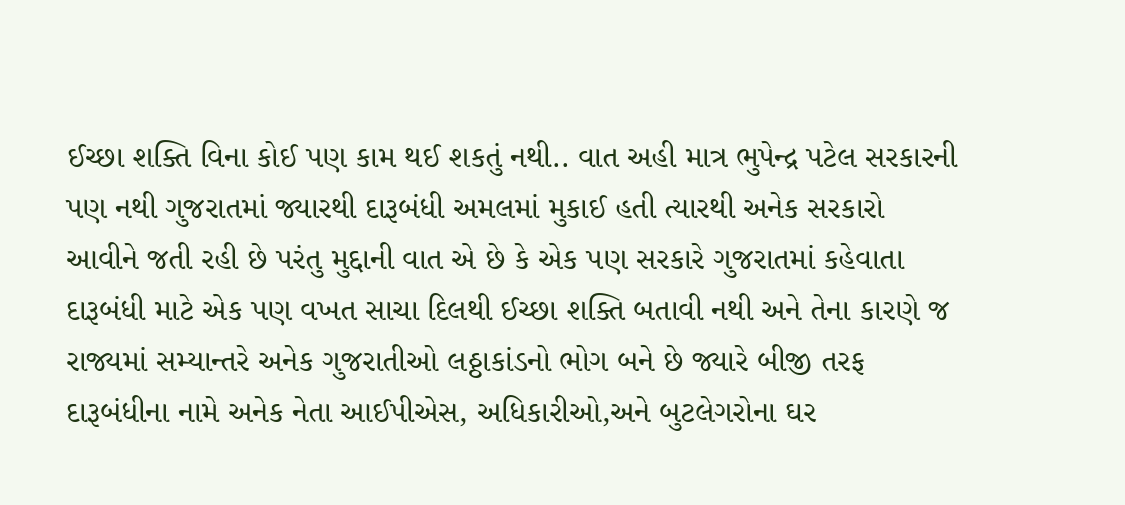ઈચ્છા શક્તિ વિના કોઈ પણ કામ થઈ શકતું નથી.. વાત અહી માત્ર ભુપેન્દ્ર પટેલ સરકારની પણ નથી ગુજરાતમાં જ્યારથી દારૂબંધી અમલમાં મુકાઈ હતી ત્યારથી અનેક સરકારો આવીને જતી રહી છે પરંતુ મુદ્દાની વાત એ છે કે એક પણ સરકારે ગુજરાતમાં કહેવાતા દારૂબંધી માટે એક પણ વખત સાચા દિલથી ઈચ્છા શક્તિ બતાવી નથી અને તેના કારણે જ રાજ્યમાં સમ્યાન્તરે અનેક ગુજરાતીઓ લઠ્ઠાકાંડનો ભોગ બને છે જ્યારે બીજી તરફ દારૂબંધીના નામે અનેક નેતા આઈપીએસ, અધિકારીઓ,અને બુટલેગરોના ઘર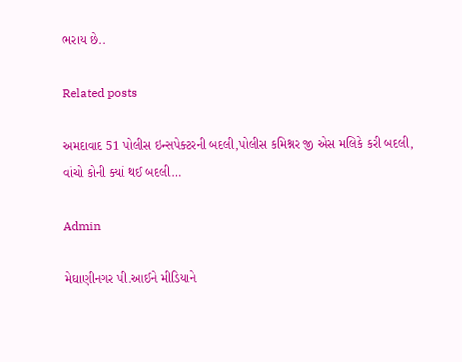ભરાય છે..

Related posts

અમદાવાદ 51 પોલીસ ઇન્સપેક્ટરની બદલી,પોલીસ કમિશ્નર જી એસ મલિકે કરી બદલી, વાંચો કોની ક્યાં થઈ બદલી…

Admin

મેઘાણીનગર પી.આઈને મીડિયાને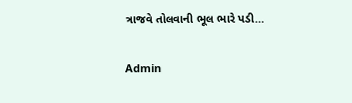ત્રાજવે તોલવાની ભૂલ ભારે પડી…

Admin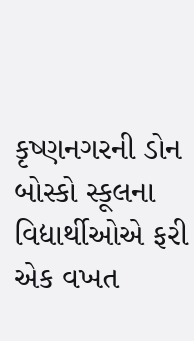કૃષ્ણનગરની ડોન બોસ્કો સ્કૂલના વિદ્યાર્થીઓએ ફરી એક વખત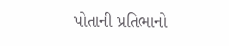પોતાની પ્રતિભાનો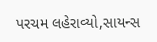પરચમ લહેરાવ્યો,સાયન્સ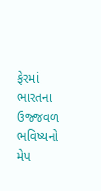ફેરમાં ભારતના ઉજ્જવળ ભવિષ્યનો મેપ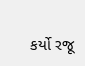કર્યો રજૂ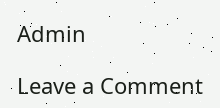Admin

Leave a Comment